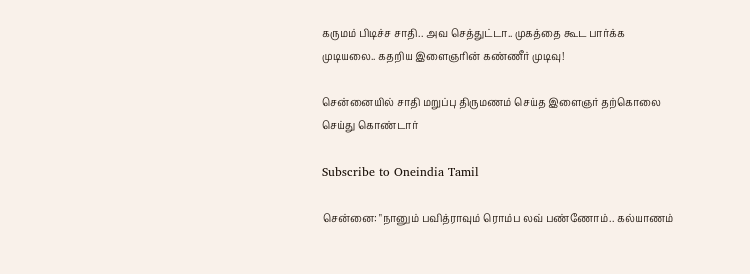கருமம் பிடிச்ச சாதி.. அவ செத்துட்டா.. முகத்தை கூட பார்க்க முடியலை.. கதறிய இளைஞரின் கண்ணீர் முடிவு!

சென்னையில் சாதி மறுப்பு திருமணம் செய்த இளைஞர் தற்கொலை செய்து கொண்டார்

Subscribe to Oneindia Tamil

சென்னை: "நானும் பவித்ராவும் ரொம்ப லவ் பண்ணோம்.. கல்யாணம்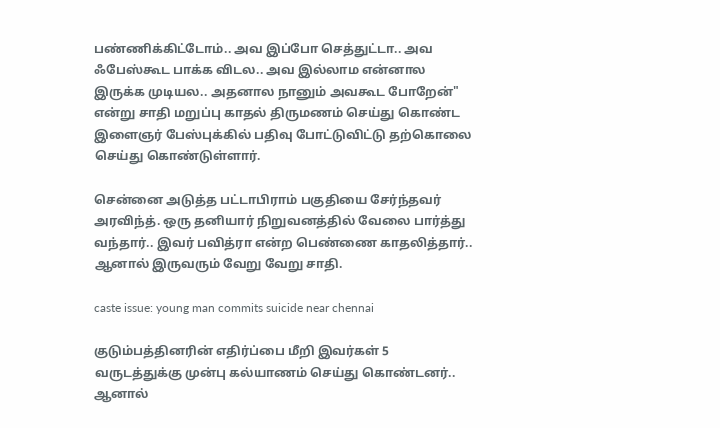பண்ணிக்கிட்டோம்.. அவ இப்போ செத்துட்டா.. அவ ஃபேஸ்கூட பாக்க விடல.. அவ இல்லாம என்னால இருக்க முடியல.. அதனால நானும் அவகூட போறேன்" என்று சாதி மறுப்பு காதல் திருமணம் செய்து கொண்ட இளைஞர் பேஸ்புக்கில் பதிவு போட்டுவிட்டு தற்கொலை செய்து கொண்டுள்ளார்.

சென்னை அடுத்த பட்டாபிராம் பகுதியை சேர்ந்தவர் அரவிந்த். ஒரு தனியார் நிறுவனத்தில் வேலை பார்த்து வந்தார்.. இவர் பவித்ரா என்ற பெண்ணை காதலித்தார்.. ஆனால் இருவரும் வேறு வேறு சாதி.

caste issue: young man commits suicide near chennai

குடும்பத்தினரின் எதிர்ப்பை மீறி இவர்கள் 5 வருடத்துக்கு முன்பு கல்யாணம் செய்து கொண்டனர்.. ஆனால்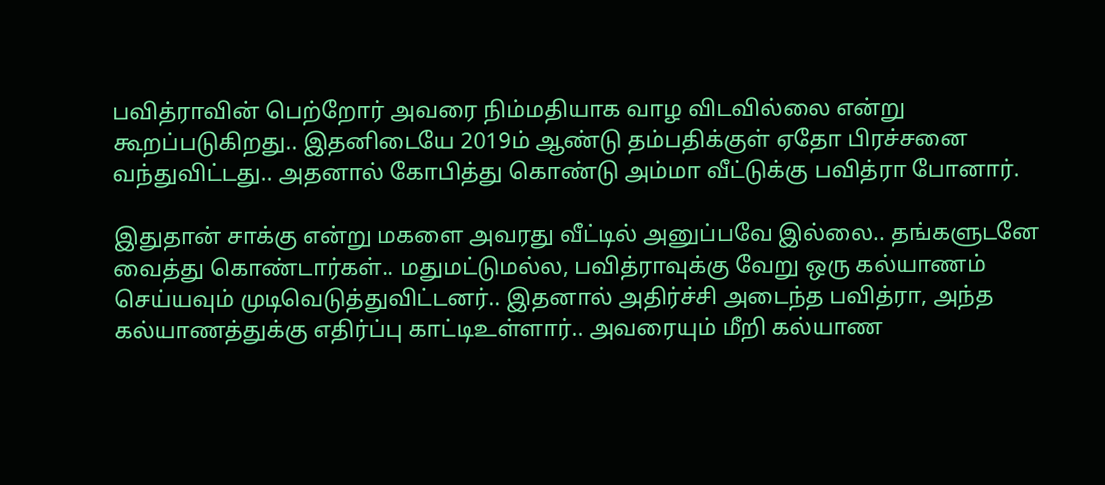பவித்ராவின் பெற்றோர் அவரை நிம்மதியாக வாழ விடவில்லை என்று கூறப்படுகிறது.. இதனிடையே 2019ம் ஆண்டு தம்பதிக்குள் ஏதோ பிரச்சனை வந்துவிட்டது.. அதனால் கோபித்து கொண்டு அம்மா வீட்டுக்கு பவித்ரா போனார்.

இதுதான் சாக்கு என்று மகளை அவரது வீட்டில் அனுப்பவே இல்லை.. தங்களுடனே வைத்து கொண்டார்கள்.. மதுமட்டுமல்ல, பவித்ராவுக்கு வேறு ஒரு கல்யாணம் செய்யவும் முடிவெடுத்துவிட்டனர்.. இதனால் அதிர்ச்சி அடைந்த பவித்ரா, அந்த கல்யாணத்துக்கு எதிர்ப்பு காட்டிஉள்ளார்.. அவரையும் மீறி கல்யாண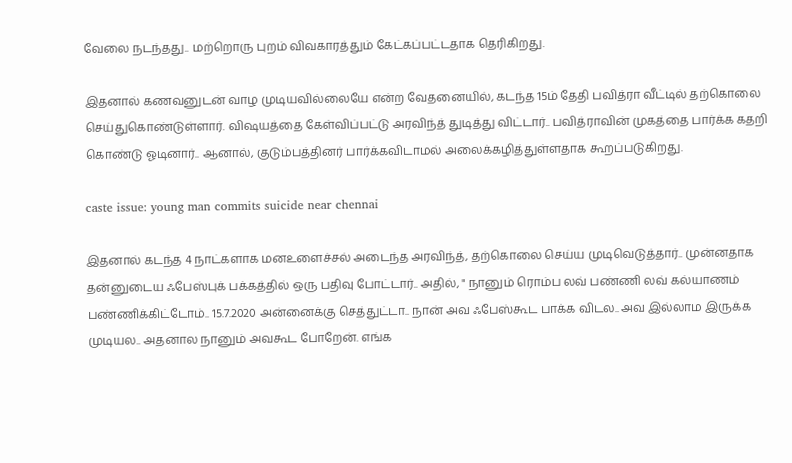வேலை நடந்தது.. மற்றொரு புறம் விவகாரத்தும் கேட்கப்பட்டதாக தெரிகிறது.

இதனால் கணவனுடன் வாழ முடியவில்லையே என்ற வேதனையில், கடந்த 15ம் தேதி பவித்ரா வீட்டில் தற்கொலை செய்துகொண்டுள்ளார். விஷயத்தை கேள்விப்பட்டு அரவிந்த் துடித்து விட்டார்.. பவித்ராவின் முகத்தை பார்க்க கதறி கொண்டு ஓடினார்.. ஆனால், குடும்பத்தினர் பார்க்கவிடாமல் அலைக்கழித்துள்ளதாக கூறப்படுகிறது.

caste issue: young man commits suicide near chennai

இதனால் கடந்த 4 நாட்களாக மனஉளைச்சல் அடைந்த அரவிந்த், தற்கொலை செய்ய முடிவெடுத்தார்.. முன்னதாக தன்னுடைய ஃபேஸ்புக் பக்கத்தில் ஒரு பதிவு போட்டார்.. அதில், " நானும் ரொம்ப லவ் பண்ணி லவ் கல்யாணம் பண்ணிக்கிட்டோம்.. 15.7.2020 அன்னைக்கு செத்துட்டா.. நான் அவ ஃபேஸ்கூட பாக்க விடல.. அவ இல்லாம இருக்க முடியல.. அதனால நானும் அவகூட போறேன். எங்க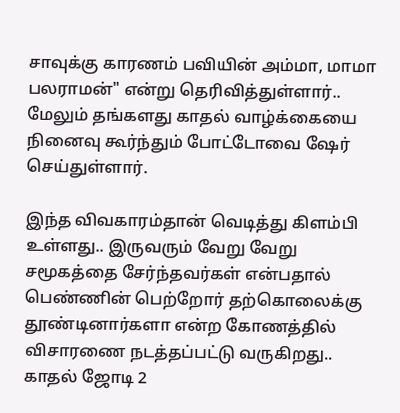சாவுக்கு காரணம் பவியின் அம்மா, மாமா பலராமன்" என்று தெரிவித்துள்ளார்.. மேலும் தங்களது காதல் வாழ்க்கையை நினைவு கூர்ந்தும் போட்டோவை ஷேர் செய்துள்ளார்.

இந்த விவகாரம்தான் வெடித்து கிளம்பி உள்ளது.. இருவரும் வேறு வேறு சமூகத்தை சேர்ந்தவர்கள் என்பதால் பெண்ணின் பெற்றோர் தற்கொலைக்கு தூண்டினார்களா என்ற கோணத்தில் விசாரணை நடத்தப்பட்டு வருகிறது.. காதல் ஜோடி 2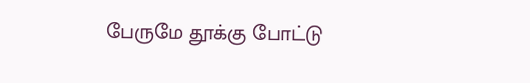பேருமே தூக்கு போட்டு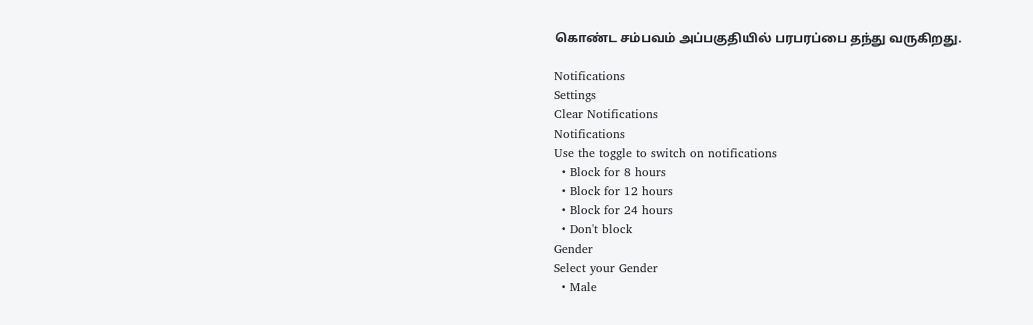கொண்ட சம்பவம் அப்பகுதியில் பரபரப்பை தந்து வருகிறது.

Notifications
Settings
Clear Notifications
Notifications
Use the toggle to switch on notifications
  • Block for 8 hours
  • Block for 12 hours
  • Block for 24 hours
  • Don't block
Gender
Select your Gender
  • Male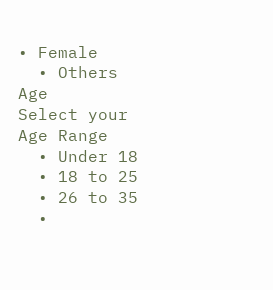• Female
  • Others
Age
Select your Age Range
  • Under 18
  • 18 to 25
  • 26 to 35
  •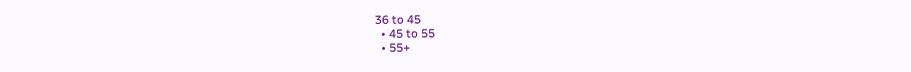36 to 45
  • 45 to 55
  • 55+